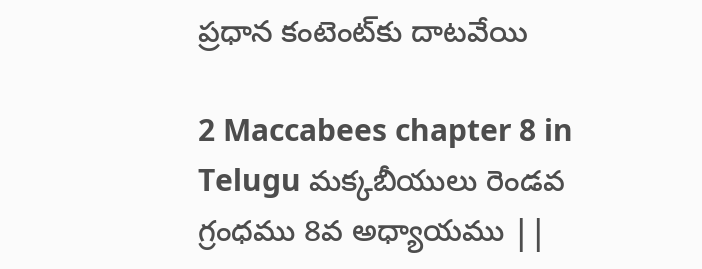ప్రధాన కంటెంట్‌కు దాటవేయి

2 Maccabees chapter 8 in Telugu మక్కబీయులు రెండవ గ్రంధము 8వ అధ్యాయము ||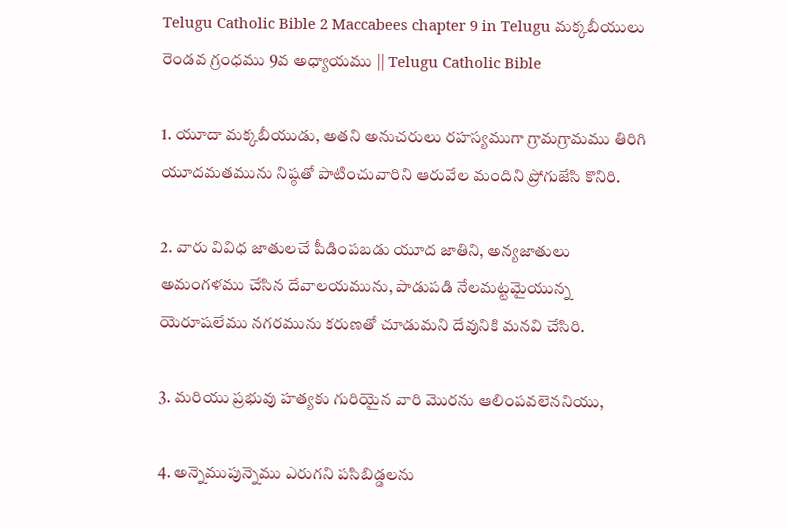Telugu Catholic Bible 2 Maccabees chapter 9 in Telugu మక్కబీయులు రెండవ గ్రంధము 9వ అధ్యాయము || Telugu Catholic Bible

1. యూదా మక్కబీయుడు, అతని అనుచరులు రహస్యముగా గ్రామగ్రామము తిరిగి యూదమతమును నిష్ఠతో పాటించువారిని ఆరువేల మందిని ప్రోగుజేసి కొనిరి.

2. వారు వివిధ జాతులచే పీడింపబడు యూద జాతిని, అన్యజాతులు అమంగళము చేసిన దేవాలయమును, పాడుపడి నేలమట్టమైయున్న యెరూషలేము నగరమును కరుణతో చూడుమని దేవునికి మనవి చేసిరి.

3. మరియు ప్రభువు హత్యకు గురియైన వారి మొరను ఆలింపవలెననియు,

4. అన్నెముపున్నెము ఎరుగని పసిబిడ్డలను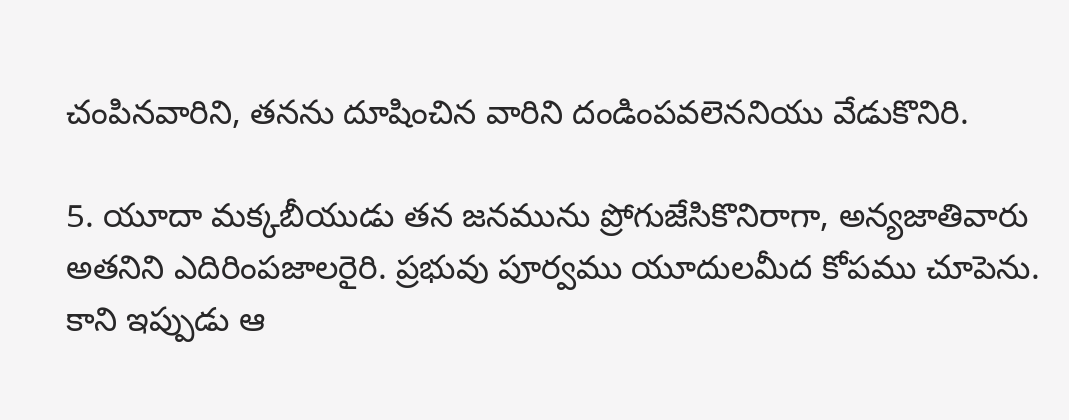చంపినవారిని, తనను దూషించిన వారిని దండింపవలెననియు వేడుకొనిరి.

5. యూదా మక్కబీయుడు తన జనమును ప్రోగుజేసికొనిరాగా, అన్యజాతివారు అతనిని ఎదిరింపజాలరైరి. ప్రభువు పూర్వము యూదులమీద కోపము చూపెను. కాని ఇప్పుడు ఆ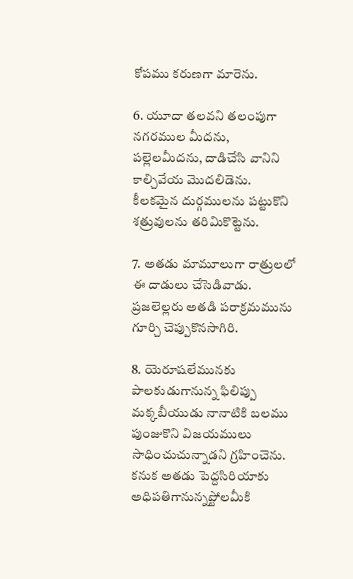కోపము కరుణగా మారెను.

6. యూదా తలవని తలంపుగా నగరముల మీదను, పల్లెలమీదను, దాడిచేసి వానిని కాల్చివేయ మొదలిడెను. కీలకమైన దుర్గములను పట్టుకొని శత్రువులను తరిమికొట్టెను.

7. అతడు మామూలుగా రాత్రులలో ఈ దాడులు చేసెడివాడు. ప్రజలెల్లరు అతడి పరాక్రమమును గూర్చి చెప్పుకొనసాగిరి.

8. యెరూషలేమునకు పాలకుడుగానున్న ఫిలిప్పు మక్కబీయుడు నానాటికి బలము పుంజుకొని విజయములు సాధించుచున్నాడని గ్రహించెను. కనుక అతడు పెద్దసిరియాకు అధిపతిగానున్నప్టోలమీకి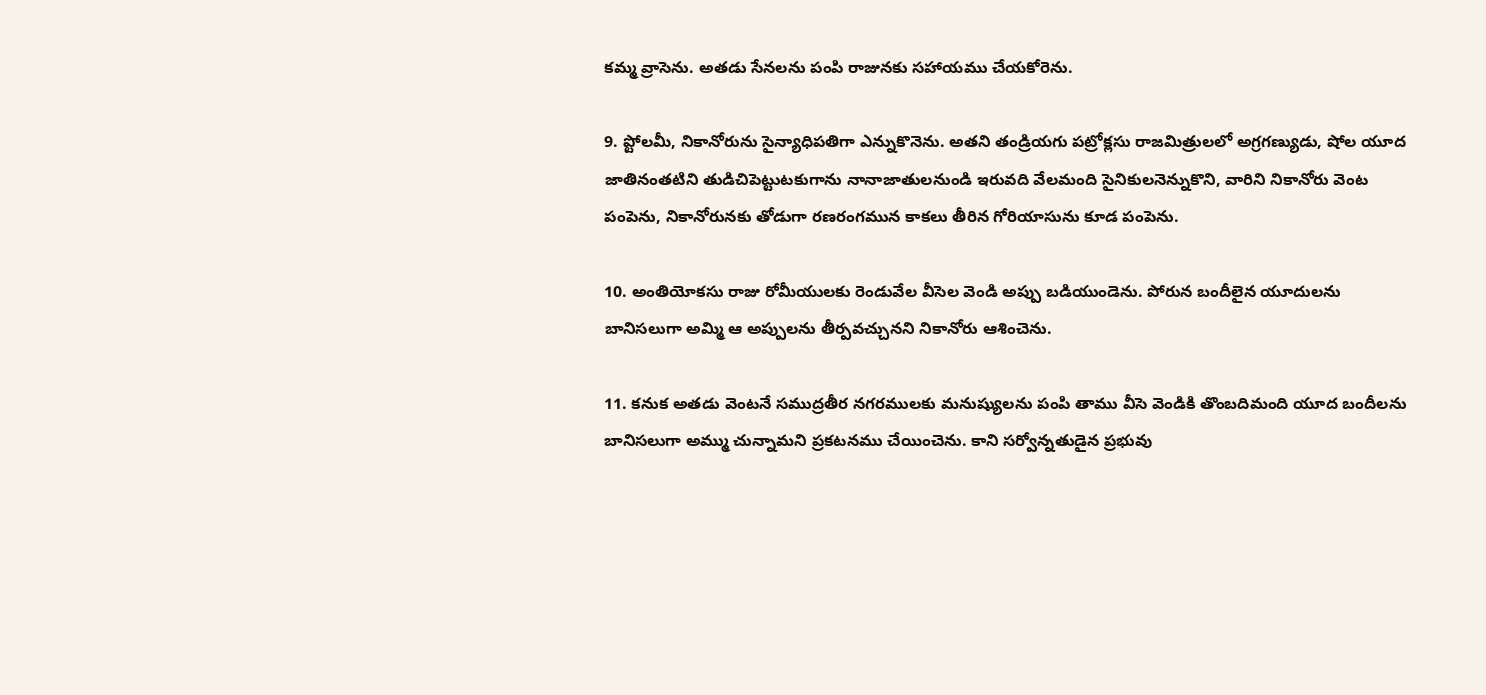కమ్మ వ్రాసెను. అతడు సేనలను పంపి రాజునకు సహాయము చేయకోరెను.

9. ప్టోలమీ, నికానోరును సైన్యాధిపతిగా ఎన్నుకొనెను. అతని తండ్రియగు పట్రోక్లసు రాజమిత్రులలో అగ్రగణ్యుడు, షోల యూద జాతినంతటిని తుడిచిపెట్టుటకుగాను నానాజాతులనుండి ఇరువది వేలమంది సైనికులనెన్నుకొని, వారిని నికానోరు వెంట పంపెను, నికానోరునకు తోడుగా రణరంగమున కాకలు తీరిన గోరియాసును కూడ పంపెను.

10. అంతియోకసు రాజు రోమీయులకు రెండువేల వీసెల వెండి అప్పు బడియుండెను. పోరున బందీలైన యూదులను బానిసలుగా అమ్మి ఆ అప్పులను తీర్పవచ్చునని నికానోరు ఆశించెను.

11. కనుక అతడు వెంటనే సముద్రతీర నగరములకు మనుష్యులను పంపి తాము వీసె వెండికి తొంబదిమంది యూద బందీలను బానిసలుగా అమ్ము చున్నామని ప్రకటనము చేయించెను. కాని సర్వోన్నతుడైన ప్రభువు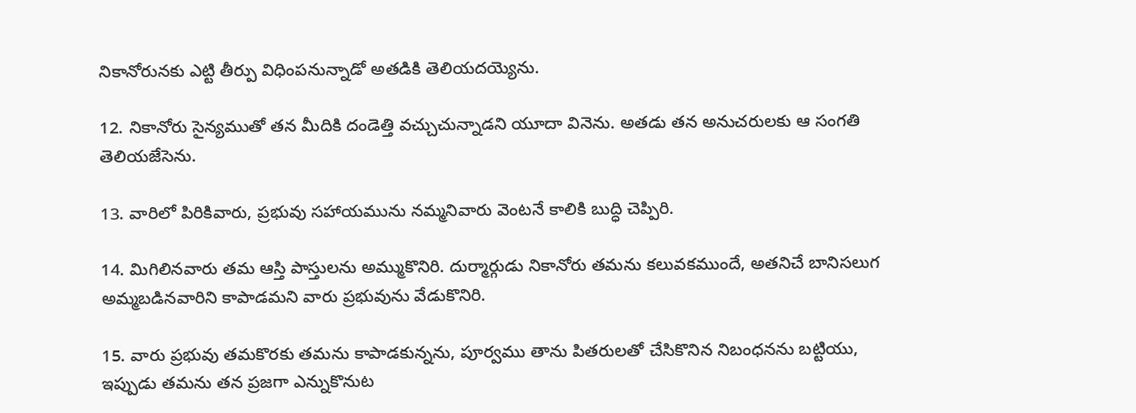నికానోరునకు ఎట్టి తీర్పు విధింపనున్నాడో అతడికి తెలియదయ్యెను.

12. నికానోరు సైన్యముతో తన మీదికి దండెత్తి వచ్చుచున్నాడని యూదా వినెను. అతడు తన అనుచరులకు ఆ సంగతి తెలియజేసెను.

13. వారిలో పిరికివారు, ప్రభువు సహాయమును నమ్మనివారు వెంటనే కాలికి బుద్ధి చెప్పిరి.

14. మిగిలినవారు తమ ఆస్తి పాస్తులను అమ్ముకొనిరి. దుర్మార్గుడు నికానోరు తమను కలువకముందే, అతనిచే బానిసలుగ అమ్మబడినవారిని కాపాడమని వారు ప్రభువును వేడుకొనిరి.

15. వారు ప్రభువు తమకొరకు తమను కాపాడకున్నను, పూర్వము తాను పితరులతో చేసికొనిన నిబంధనను బట్టియు, ఇప్పుడు తమను తన ప్రజగా ఎన్నుకొనుట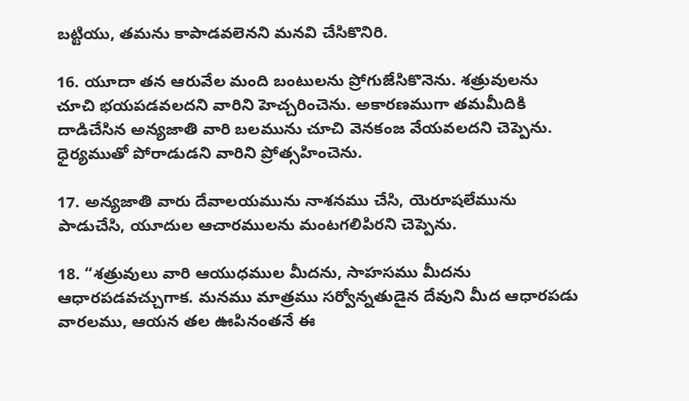బట్టియు, తమను కాపాడవలెనని మనవి చేసికొనిరి.

16. యూదా తన ఆరువేల మంది బంటులను ప్రోగుజేసికొనెను. శత్రువులను చూచి భయపడవలదని వారిని హెచ్చరించెను. అకారణముగా తమమీదికి దాడిచేసిన అన్యజాతి వారి బలమును చూచి వెనకంజ వేయవలదని చెప్పెను. ధైర్యముతో పోరాడుడని వారిని ప్రోత్సహించెను.

17. అన్యజాతి వారు దేవాలయమును నాశనము చేసి, యెరూషలేమును పాడుచేసి, యూదుల ఆచారములను మంటగలిపిరని చెప్పెను.

18. “శత్రువులు వారి ఆయుధముల మీదను, సాహసము మీదను ఆధారపడవచ్చుగాక. మనము మాత్రము సర్వోన్నతుడైన దేవుని మీద ఆధారపడు వారలము, ఆయన తల ఊపినంతనే ఈ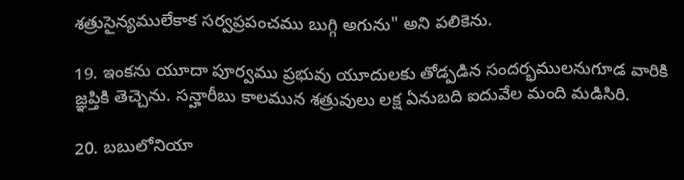శత్రుసైన్యములేకాక సర్వప్రపంచము బుగ్గి అగును" అని పలికెను.

19. ఇంకను యూదా పూర్వము ప్రభువు యూదులకు తోడ్పడిన సందర్భములనుగూడ వారికి జ్ఞప్తికి తెచ్చెను. సన్హారీబు కాలమున శత్రువులు లక్ష ఏనుబది ఐదువేల మంది మడిసిరి.

20. బబులోనియా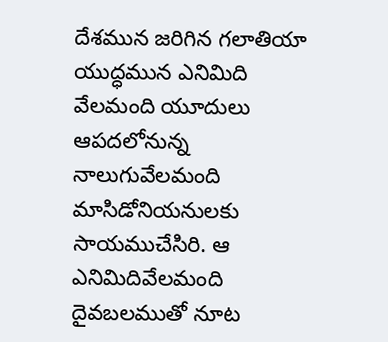దేశమున జరిగిన గలాతియా యుద్ధమున ఎనిమిది వేలమంది యూదులు ఆపదలోనున్న నాలుగువేలమంది మాసిడోనియనులకు సాయముచేసిరి. ఆ ఎనిమిదివేలమంది దైవబలముతో నూట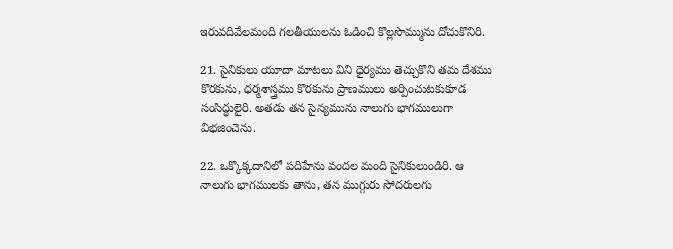ఇరువదివేలమంది గలతీయులను ఓడించి కొల్లసొమ్మును దోచుకొనిరి.

21. సైనికులు యూదా మాటలు విని ధైర్యము తెచ్చుకొని తమ దేశము కొరకును, ధర్మశాస్త్రము కొరకును ప్రాణములు అర్పించుటకుకూడ సంసిద్ధులైరి. అతడు తన సైన్యమును నాలుగు భాగములుగా విభజించెను.

22. ఒక్కొక్కదానిలో పదిహేను వందల మంది సైనికులుండిరి. ఆ నాలుగు భాగములకు తాను, తన ముగ్గురు సోదరులగు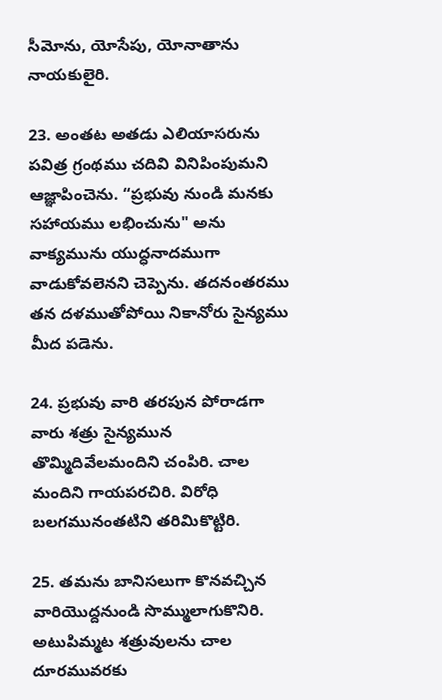సీమోను, యోసేపు, యోనాతాను నాయకులైరి.

23. అంతట అతడు ఎలియాసరును పవిత్ర గ్రంథము చదివి వినిపింపుమని ఆజ్ఞాపించెను. “ప్రభువు నుండి మనకు సహాయము లభించును" అను వాక్యమును యుద్ధనాదముగా వాడుకోవలెనని చెప్పెను. తదనంతరము తన దళముతోపోయి నికానోరు సైన్యము మీద పడెను.

24. ప్రభువు వారి తరపున పోరాడగా వారు శత్రు సైన్యమున తొమ్మిదివేలమందిని చంపిరి. చాల మందిని గాయపరచిరి. విరోధి బలగమునంతటిని తరిమికొట్టిరి.

25. తమను బానిసలుగా కొనవచ్చిన వారియొద్దనుండి సొమ్ములాగుకొనిరి. అటుపిమ్మట శత్రువులను చాల దూరమువరకు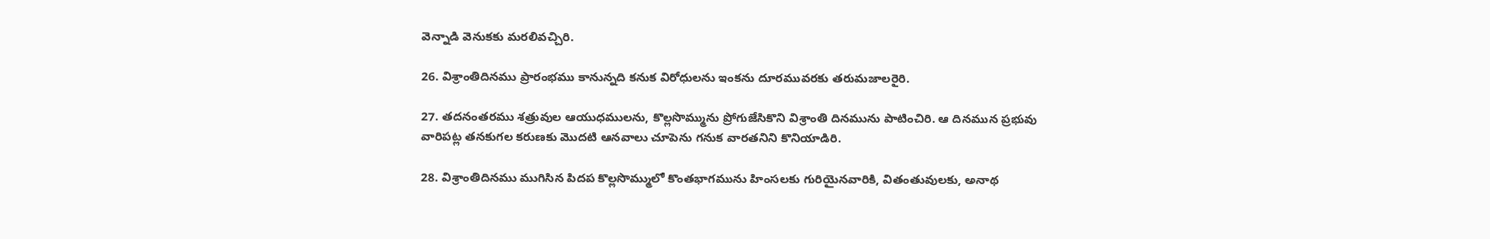వెన్నాడి వెనుకకు మరలివచ్చిరి.

26. విశ్రాంతిదినము ప్రారంభము కానున్నది కనుక విరోధులను ఇంకను దూరమువరకు తరుమజాలరైరి.

27. తదనంతరము శత్రువుల ఆయుధములను, కొల్లసొమ్మును ప్రోగుజేసికొని విశ్రాంతి దినమును పాటించిరి. ఆ దినమున ప్రభువు వారిపట్ల తనకుగల కరుణకు మొదటి ఆనవాలు చూపెను గనుక వారతనిని కొనియాడిరి.

28. విశ్రాంతిదినము ముగిసిన పిదప కొల్లసొమ్ములో కొంతభాగమును హింసలకు గురియైనవారికి, వితంతువులకు, అనాథ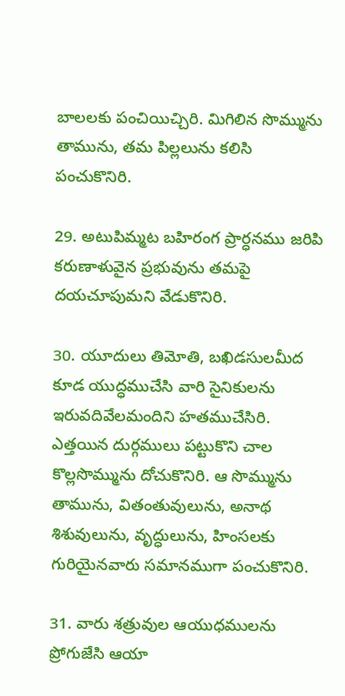బాలలకు పంచియిచ్చిరి. మిగిలిన సొమ్మును తామును, తమ పిల్లలును కలిసి పంచుకొనిరి.

29. అటుపిమ్మట బహిరంగ ప్రార్ధనము జరిపి కరుణాళువైన ప్రభువును తమపై దయచూపుమని వేడుకొనిరి.

30. యూదులు తిమోతి, బఖిడసులమీద కూడ యుద్ధముచేసి వారి సైనికులను ఇరువదివేలమందిని హతముచేసిరి. ఎత్తయిన దుర్గములు పట్టుకొని చాల కొల్లసొమ్మును దోచుకొనిరి. ఆ సొమ్మును తామును, వితంతువులును, అనాథ శిశువులును, వృద్ధులును, హింసలకు గురియైనవారు సమానముగా పంచుకొనిరి.

31. వారు శత్రువుల ఆయుధములను ప్రోగుజేసి ఆయా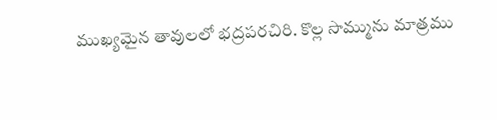ముఖ్యమైన తావులలో భద్రపరచిరి. కొల్ల సొమ్మును మాత్రము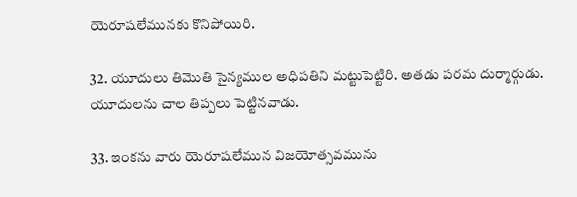యెరూషలేమునకు కొనిపోయిరి.

32. యూదులు తిమొతి సైన్యముల అధిపతిని మట్టుపెట్టిరి. అతడు పరమ దుర్మార్గుడు. యూదులను చాల తిప్పలు పెట్టినవాడు.

33. ఇంకను వారు యెరూషలేమున విజయోత్సవమును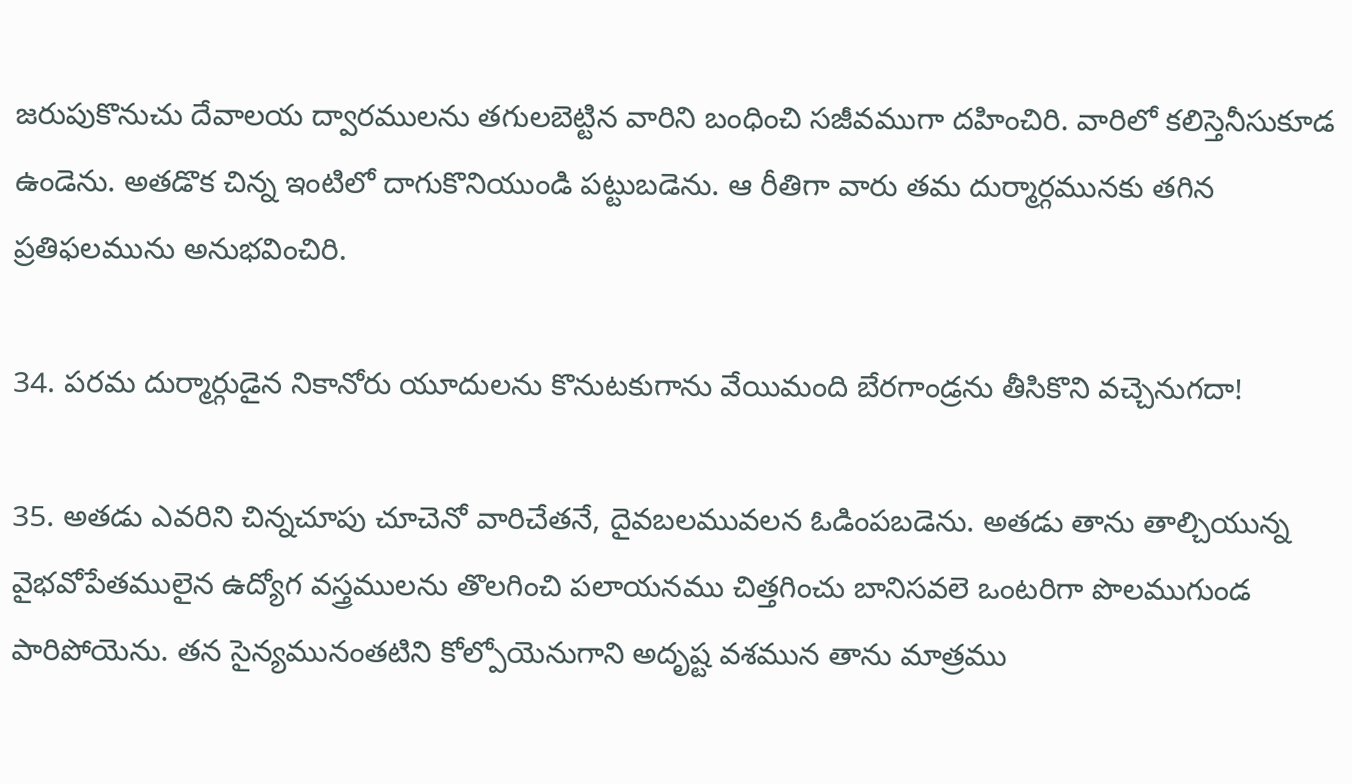జరుపుకొనుచు దేవాలయ ద్వారములను తగులబెట్టిన వారిని బంధించి సజీవముగా దహించిరి. వారిలో కలిస్తెనీసుకూడ ఉండెను. అతడొక చిన్న ఇంటిలో దాగుకొనియుండి పట్టుబడెను. ఆ రీతిగా వారు తమ దుర్మార్గమునకు తగిన ప్రతిఫలమును అనుభవించిరి.

34. పరమ దుర్మార్గుడైన నికానోరు యూదులను కొనుటకుగాను వేయిమంది బేరగాండ్రను తీసికొని వచ్చెనుగదా!

35. అతడు ఎవరిని చిన్నచూపు చూచెనో వారిచేతనే, దైవబలమువలన ఓడింపబడెను. అతడు తాను తాల్చియున్న వైభవోపేతములైన ఉద్యోగ వస్త్రములను తొలగించి పలాయనము చిత్తగించు బానిసవలె ఒంటరిగా పొలముగుండ పారిపోయెను. తన సైన్యమునంతటిని కోల్పోయెనుగాని అదృష్ట వశమున తాను మాత్రము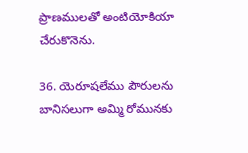ప్రాణములతో అంటియోకియా చేరుకొనెను.

36. యెరూషలేము పౌరులను బానిసలుగా అమ్మి రోమునకు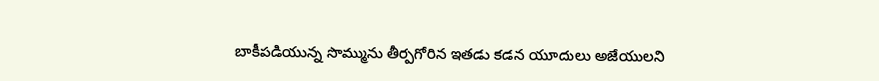బాకీపడియున్న సొమ్మును తీర్పగోరిన ఇతడు కడన యూదులు అజేయులని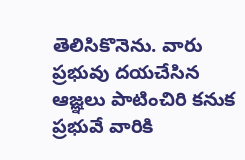తెలిసికొనెను. వారు ప్రభువు దయచేసిన ఆజ్ఞలు పాటించిరి కనుక ప్రభువే వారికి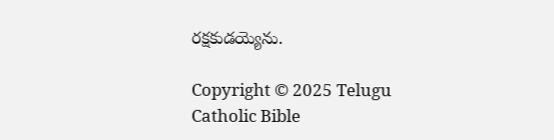రక్షకుడయ్యెను.

Copyright © 2025 Telugu Catholic Bible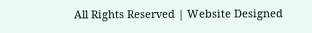All Rights Reserved | Website Designed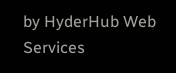by HyderHub Web Services